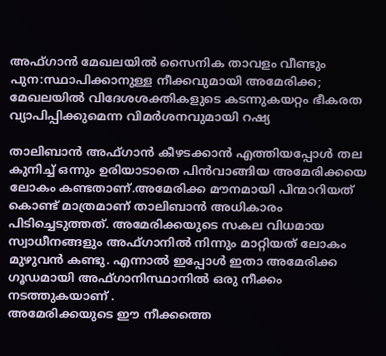അഫ്ഗാൻ മേഖലയിൽ സൈനിക താവളം വീണ്ടും പുന:സ്ഥാപിക്കാനുള്ള നീക്കവുമായി അമേരിക്ക; മേഖലയിൽ വിദേശശക്തികളുടെ കടന്നുകയറ്റം ഭീകരത വ്യാപിപ്പിക്കുമെന്ന വിമർശനവുമായി റഷ്യ

താലിബാൻ അഫ്ഗാൻ കീഴടക്കാൻ എത്തിയപ്പോൾ തല കുനിച്ച് ഒന്നും ഉരിയാടാതെ പിൻവാങ്ങിയ അമേരിക്കയെ ലോകം കണ്ടതാണ്.അമേരിക്ക മൗനമായി പിന്മാറിയത് കൊണ്ട് മാത്രമാണ് താലിബാൻ അധികാരം പിടിച്ചെടുത്തത്. അമേരിക്കയുടെ സകല വിധമായ സ്വാധീനങ്ങളും അഫ്ഗാനിൽ നിന്നും മാറ്റിയത് ലോകം മുഴുവൻ കണ്ടു. എന്നാൽ ഇപ്പോൾ ഇതാ അമേരിക്ക ഗൂഡമായി അഫ്ഗാനിസ്ഥാനിൽ ഒരു നീക്കം നടത്തുകയാണ് .
അമേരിക്കയുടെ ഈ നീക്കത്തെ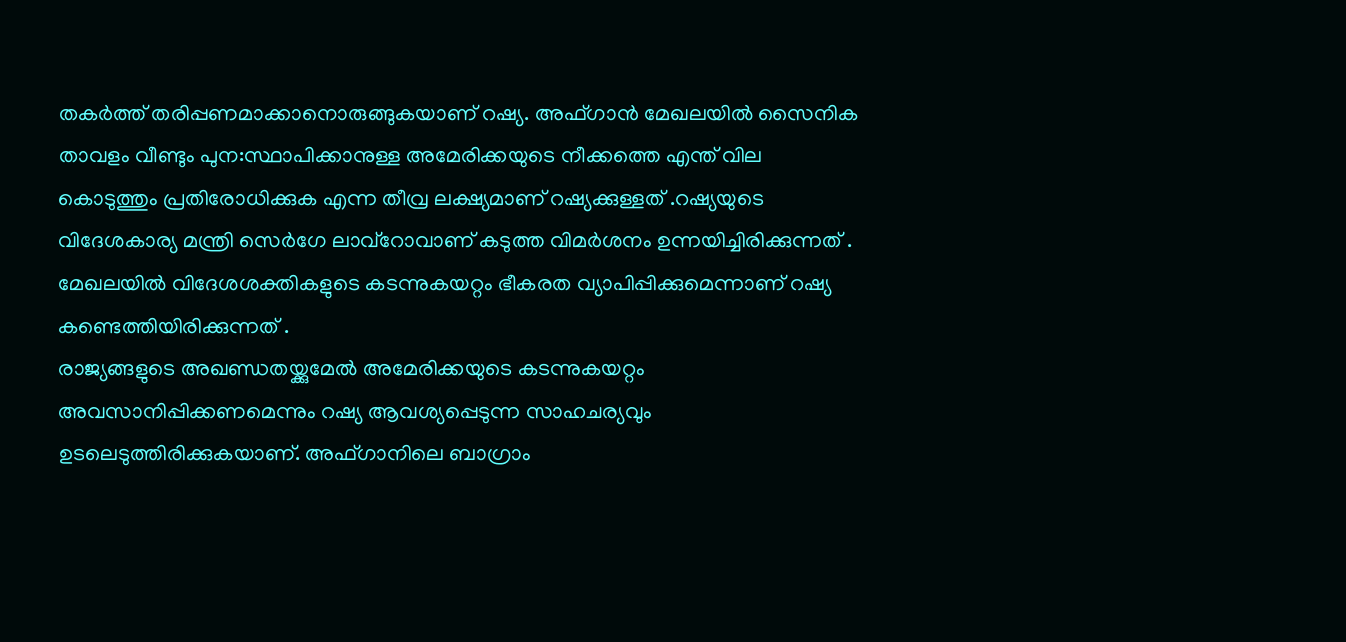തകർത്ത് തരിപ്പണമാക്കാനൊരുങ്ങുകയാണ് റഷ്യ. അഫ്ഗാൻ മേഖലയിൽ സൈനിക താവളം വീണ്ടും പുന:സ്ഥാപിക്കാനുള്ള അമേരിക്കയുടെ നീക്കത്തെ എന്ത് വില കൊടുത്തും പ്രതിരോധിക്കുക എന്ന തീവ്ര ലക്ഷ്യമാണ് റഷ്യക്കുള്ളത് .റഷ്യയുടെ വിദേശകാര്യ മന്ത്രി സെർഗേ ലാവ്റോവാണ് കടുത്ത വിമർശനം ഉന്നയിച്ചിരിക്കുന്നത് . മേഖലയിൽ വിദേശശക്തികളുടെ കടന്നുകയറ്റം ഭീകരത വ്യാപിപ്പിക്കുമെന്നാണ് റഷ്യ കണ്ടെത്തിയിരിക്കുന്നത് .
രാജ്യങ്ങളുടെ അഖണ്ഡതയ്ക്കുമേൽ അമേരിക്കയുടെ കടന്നുകയറ്റം അവസാനിപ്പിക്കണമെന്നും റഷ്യ ആവശ്യപ്പെടുന്ന സാഹചര്യവും ഉടലെടുത്തിരിക്കുകയാണ്. അഫ്ഗാനിലെ ബാഗ്രാം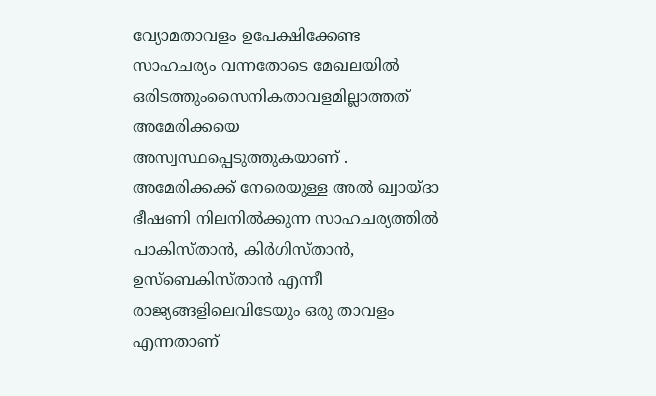വ്യോമതാവളം ഉപേക്ഷിക്കേണ്ട സാഹചര്യം വന്നതോടെ മേഖലയിൽ ഒരിടത്തുംസൈനികതാവളമില്ലാത്തത് അമേരിക്കയെ അസ്വസ്ഥപ്പെടുത്തുകയാണ് .
അമേരിക്കക്ക് നേരെയുള്ള അൽ ഖ്വായ്ദാ ഭീഷണി നിലനിൽക്കുന്ന സാഹചര്യത്തിൽ പാകിസ്താൻ, കിർഗിസ്താൻ, ഉസ്ബെകിസ്താൻ എന്നീ രാജ്യങ്ങളിലെവിടേയും ഒരു താവളം എന്നതാണ്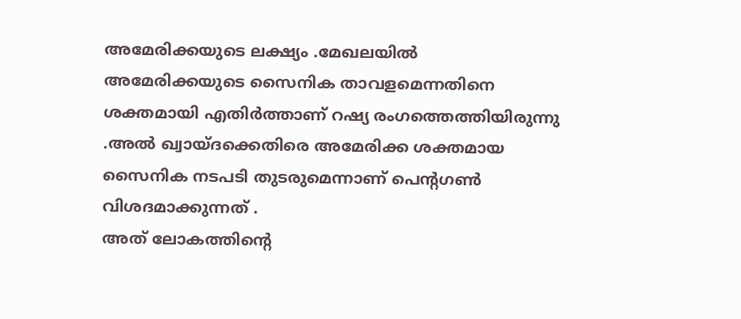അമേരിക്കയുടെ ലക്ഷ്യം .മേഖലയിൽ അമേരിക്കയുടെ സൈനിക താവളമെന്നതിനെ ശക്തമായി എതിർത്താണ് റഷ്യ രംഗത്തെത്തിയിരുന്നു .അൽ ഖ്വായ്ദക്കെതിരെ അമേരിക്ക ശക്തമായ സൈനിക നടപടി തുടരുമെന്നാണ് പെന്റഗൺ വിശദമാക്കുന്നത് .
അത് ലോകത്തിന്റെ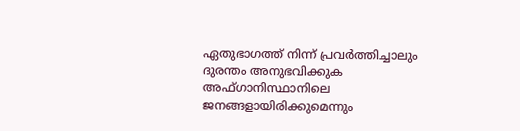ഏതുഭാഗത്ത് നിന്ന് പ്രവർത്തിച്ചാലും ദുരന്തം അനുഭവിക്കുക അഫ്ഗാനിസ്ഥാനിലെ ജനങ്ങളായിരിക്കുമെന്നും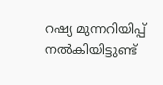റഷ്യ മുന്നറിയിപ്പ് നൽകിയിട്ടുണ്ട്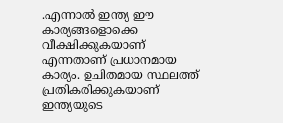.എന്നാൽ ഇന്ത്യ ഈ കാര്യങ്ങളൊക്കെ വീക്ഷിക്കുകയാണ് എന്നതാണ് പ്രധാനമായ കാര്യം. ഉചിതമായ സ്ഥലത്ത് പ്രതികരിക്കുകയാണ് ഇന്ത്യയുടെ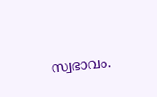സ്വഭാവം.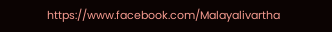https://www.facebook.com/Malayalivartha